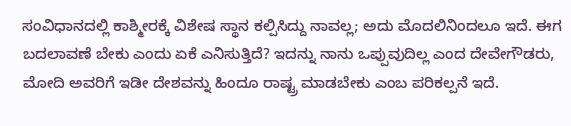ಸಂವಿಧಾನದಲ್ಲಿ ಕಾಶ್ಮೀರಕ್ಕೆ ವಿಶೇಷ ಸ್ಥಾನ ಕಲ್ಪಿಸಿದ್ದು ನಾವಲ್ಲ; ಅದು ಮೊದಲಿನಿಂದಲೂ ಇದೆ. ಈಗ ಬದಲಾವಣೆ ಬೇಕು ಎಂದು ಏಕೆ ಎನಿಸುತ್ತಿದೆ? ಇದನ್ನು ನಾನು ಒಪ್ಪುವುದಿಲ್ಲ ಎಂದ ದೇವೇಗೌಡರು, ಮೋದಿ ಅವರಿಗೆ ಇಡೀ ದೇಶವನ್ನು ಹಿಂದೂ ರಾಷ್ಟ್ರ ಮಾಡಬೇಕು ಎಂಬ ಪರಿಕಲ್ಪನೆ ಇದೆ.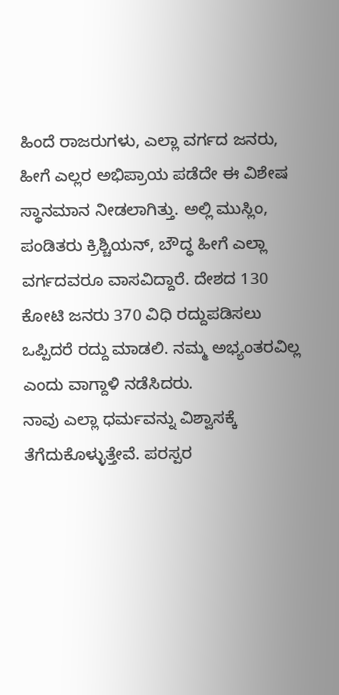ಹಿಂದೆ ರಾಜರುಗಳು, ಎಲ್ಲಾ ವರ್ಗದ ಜನರು, ಹೀಗೆ ಎಲ್ಲರ ಅಭಿಪ್ರಾಯ ಪಡೆದೇ ಈ ವಿಶೇಷ ಸ್ಥಾನಮಾನ ನೀಡಲಾಗಿತ್ತು. ಅಲ್ಲಿ ಮುಸ್ಲಿಂ, ಪಂಡಿತರು ಕ್ರಿಶ್ಚಿಯನ್, ಬೌದ್ಧ ಹೀಗೆ ಎಲ್ಲಾ ವರ್ಗದವರೂ ವಾಸವಿದ್ದಾರೆ. ದೇಶದ 130 ಕೋಟಿ ಜನರು 370 ವಿಧಿ ರದ್ದುಪಡಿಸಲು ಒಪ್ಪಿದರೆ ರದ್ದು ಮಾಡಲಿ. ನಮ್ಮ ಅಭ್ಯಂತರವಿಲ್ಲ ಎಂದು ವಾಗ್ದಾಳಿ ನಡೆಸಿದರು.
ನಾವು ಎಲ್ಲಾ ಧರ್ಮವನ್ನು ವಿಶ್ವಾಸಕ್ಕೆ ತೆಗೆದುಕೊಳ್ಳುತ್ತೇವೆ. ಪರಸ್ಪರ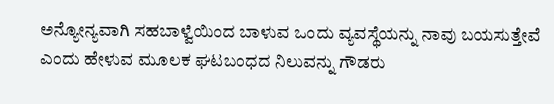ಅನ್ಯೋನ್ಯವಾಗಿ ಸಹಬಾಳ್ವೆಯಿಂದ ಬಾಳುವ ಒಂದು ವ್ಯವಸ್ಥೆಯನ್ನು ನಾವು ಬಯಸುತ್ತೇವೆ ಎಂದು ಹೇಳುವ ಮೂಲಕ ಘಟಬಂಧದ ನಿಲುವನ್ನು ಗೌಡರು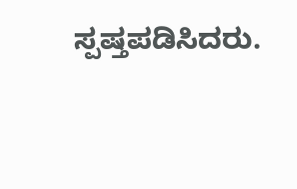ಸ್ಪಷ್ತಪಡಿಸಿದರು.